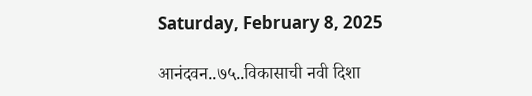Saturday, February 8, 2025

आनंदवन..७५..विकासाची नवी दिशा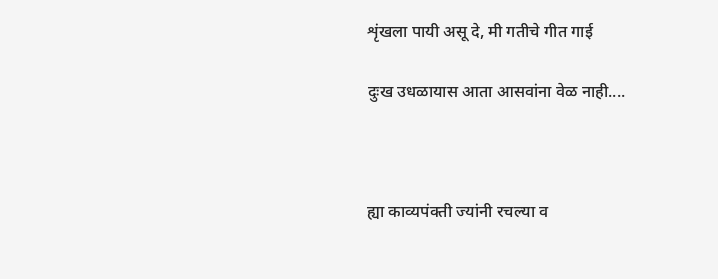शृंखला पायी असू दे, मी गतीचे गीत गाई

दुःख उधळायास आता आसवांना वेळ नाही....



ह्या काव्यपंक्ती ज्यांनी रचल्या व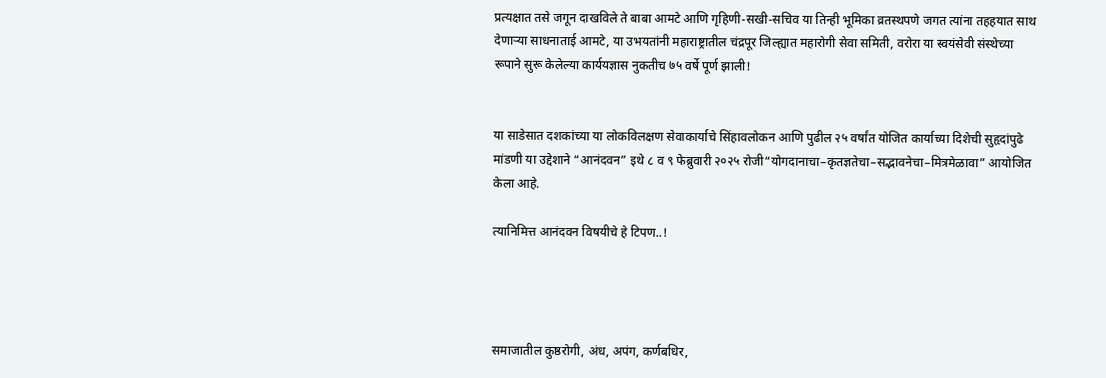प्रत्यक्षात तसे जगून दाखविले ते बाबा आमटे आणि गृहिणी-सखी-सचिव या तिन्ही भूमिका व्रतस्थपणे जगत त्यांना तहहयात साथ देणाऱ्या साधनाताई आमटे, या उभयतांनी महाराष्ट्रातील चंद्रपूर जिल्ह्यात महारोगी सेवा समिती, वरोरा या स्वयंसेवी संस्थेच्या रूपाने सुरू केलेल्या कार्ययज्ञास नुकतीच ७५ वर्षे पूर्ण झाली!


या साडेसात दशकांच्या या लोकविलक्षण सेवाकार्याचे सिंहावलोकन आणि पुढील २५ वर्षांत योजित कार्याच्या दिशेची सुहृदांपुढे मांडणी या उद्देशाने “आनंदवन” इथे ८ व ९ फेब्रुवारी २०२५ रोजी“योगदानाचा–कृतज्ञतेचा–सद्भावनेचा–मित्रमेळावा” आयोजित केला आहे.

त्यानिमित्त आनंदवन विषयीचे हे टिपण..!




समाजातील कुष्ठरोगी, अंध, अपंग, कर्णबधिर,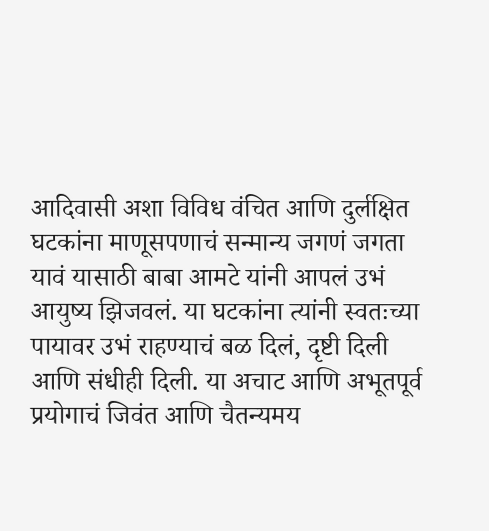आदिवासी अशा विविध वंचित आणि दुर्लक्षित घटकांना माणूसपणाचं सन्मान्य जगणं जगता यावं यासाठी बाबा आमटे यांनी आपलं उभं आयुष्य झिजवलं. या घटकांना त्यांनी स्वतःच्या पायावर उभं राहण्याचं बळ दिलं, दृष्टी दिली आणि संधीही दिली. या अचाट आणि अभूतपूर्व प्रयोगाचं जिवंत आणि चैतन्यमय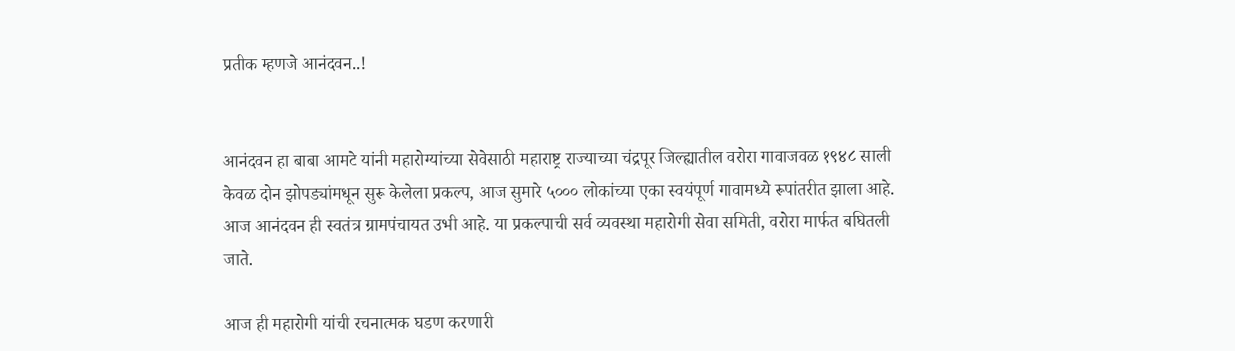प्रतीक म्हणजे आनंदवन..!


आनंदवन हा बाबा आमटे यांनी महारोग्यांच्या सेवेसाठी महाराष्ट्र राज्याच्या चंद्रपूर जिल्ह्यातील वरोरा गावाजवळ १९४८ साली केवळ दोन झोपड्यांमधून सुरू केलेला प्रकल्प, आज सुमारे ५००० लोकांच्या एका स्वयंपूर्ण गावामध्ये रूपांतरीत झाला आहे.  आज आनंदवन ही स्वतंत्र ग्रामपंचायत उभी आहे. या प्रकल्पाची सर्व व्यवस्था महारोगी सेवा समिती, वरोरा मार्फत बघितली जाते.

आज ही महारोगी यांची रचनात्मक घडण करणारी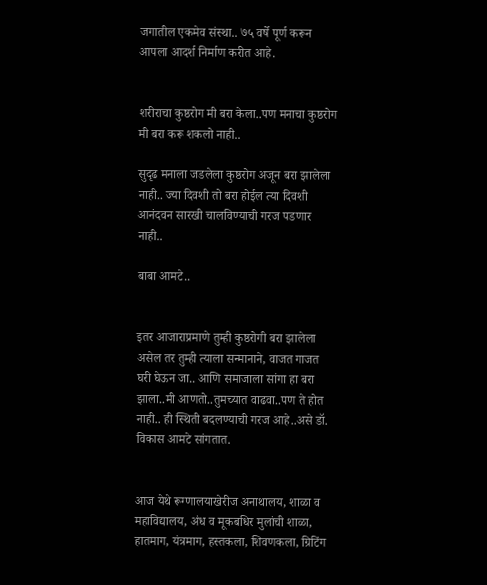जगातील एकमेव संस्था.. ७५ वर्षे पूर्ण करून आपला आदर्श निर्माण करीत आहे.


शरीराचा कुष्ठरोग मी बरा केला..पण मनाचा कुष्ठरोग मी बरा करू शकलो नाही..

सुदृढ मनाला जडलेला कुष्ठरोग अजून बरा झालेला नाही.. ज्या दिवशी तो बरा होईल त्या दिवशी आनंदवन सारखी चालविण्याची गरज पडणार नाही..

बाबा आमटे..


इतर आजाराप्रमाणे तुम्ही कुष्ठरोगी बरा झालेला असेल तर तुम्ही त्याला सन्मानाने, वाजत गाजत घरी घेऊन जा.. आणि समाजाला सांगा हा बरा झाला..मी आणतो..तुमच्यात वाढवा..पण ते होत नाही.. ही स्थिती बदलण्याची गरज आहे..असे डॉ. विकास आमटे सांगतात.


आज येथे रूग्णालयाखेरीज अनाथालय, शाळा व महाविद्यालय, अंध व मूकबधिर मुलांची शाळा, हातमाग, यंत्रमाग, हस्तकला, शिवणकला, ग्रिटिंग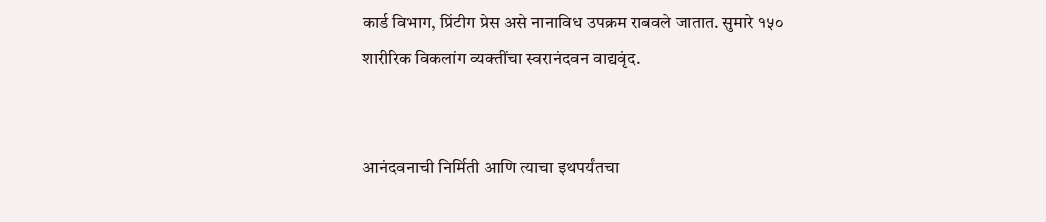कार्ड विभाग, प्रिंटीग प्रेस असे नानाविध उपक्रम राबवले जातात. सुमारे १५० शारीरिक विकलांग व्यक्तींचा स्वरानंदवन वाद्यवृंद.


आनंदवनाची निर्मिती आणि त्याचा इथपर्यंतचा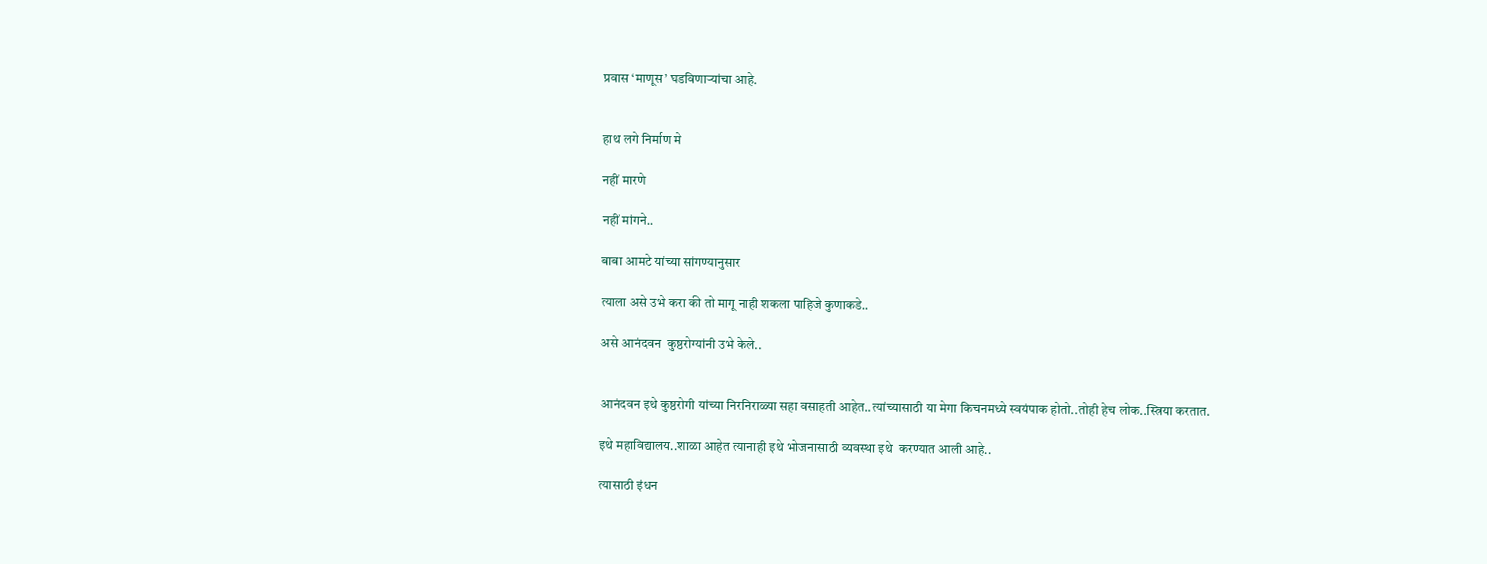प्रवास ‘माणूस’ घडविणाऱ्यांचा आहे.


हाथ लगे निर्माण मे

नहीं मारणे

नहीं मांगने..

बाबा आमटे यांच्या सांगण्यानुसार

त्याला असे उभे करा की तो मागू नाही शकला पाहिजे कुणाकडे..

असे आनंदवन  कुष्ठरोग्यांनी उभे केले..


आनंदवन इथे कुष्ठरोगी यांच्या निरनिराळ्या सहा वसाहती आहेत..त्यांच्यासाठी या मेगा किचनमध्ये स्वयंपाक होतो..तोही हेच लोक..स्त्रिया करतात.

इथे महाविद्यालय..शाळा आहेत त्यानाही इथे भोजनासाठी व्यवस्था इथे  करण्यात आली आहे..

त्यासाठी इंधन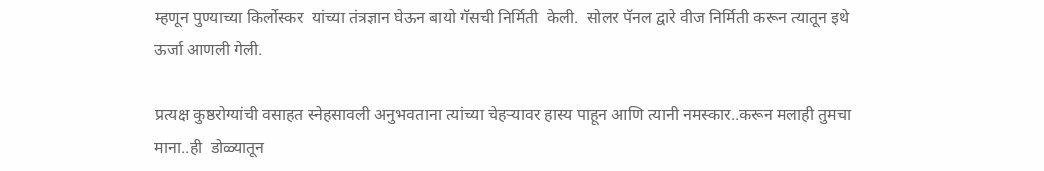म्हणून पुण्याच्या किर्लोस्कर  यांच्या तंत्रज्ञान घेऊन बायो गॅसची निर्मिती  केली.  सोलर पॅनल द्वारे वीज निर्मिती करून त्यातून इथे ऊर्जा आणली गेली.

प्रत्यक्ष कुष्ठरोग्यांची वसाहत स्नेहसावली अनुभवताना त्यांच्या चेहऱ्यावर हास्य पाहून आणि त्यानी नमस्कार..करून मलाही तुमचा माना..ही  डोळ्यातून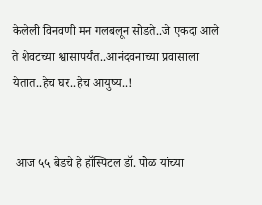केलेली विनवणी मन गलबलून सोडते..जे एकदा आले ते शेवटच्या श्वासापर्यंत..आनंदवनाच्या प्रवासाला येतात..हेच घर..हेच आयुष्य..!


 आज ५५ बेडचे हे हॉस्पिटल डॉ. पोळ यांच्या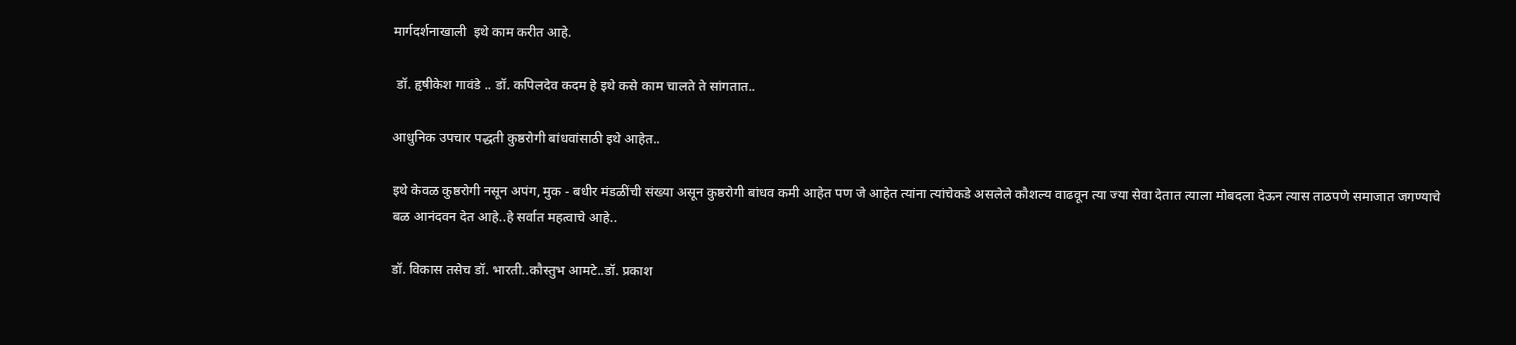मार्गदर्शनाखाली  इथे काम करीत आहे.

 डॉ. हृषीकेश गावंडे .. डॉ. कपिलदेव कदम हे इथे कसे काम चालते ते सांगतात..

आधुनिक उपचार पद्धती कुष्ठरोगी बांधवांसाठी इथे आहेत..

इथे केवळ कुष्ठरोगी नसून अपंग, मुक - बधीर मंडळींची संख्या असून कुष्ठरोगी बांधव कमी आहेत पण जे आहेत त्यांना त्यांचेकडे असलेले कौशल्य वाढवून त्या ज्या सेवा देतात त्याला मोबदला देऊन त्यास ताठपणे समाजात जगण्याचे बळ आनंदवन देत आहे..हे सर्वात महत्वाचे आहे..

डॉ. विकास तसेच डॉ. भारती..कौस्तुभ आमटे..डॉ. प्रकाश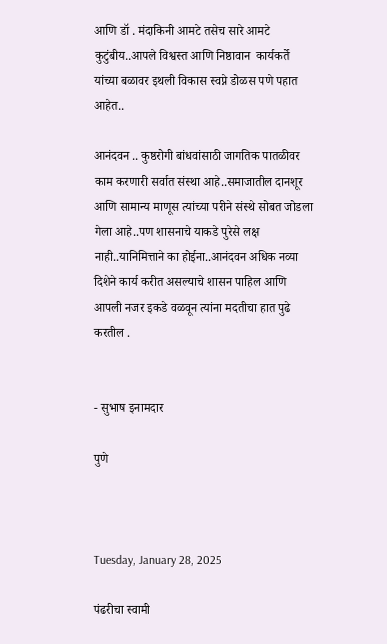आणि डॉ . मंदाकिनी आमटे तसेच सारे आमटे कुटुंबीय..आपले विश्वस्त आणि निष्ठावान  कार्यकर्ते यांच्या बळावर इथली विकास स्वप्ने डोळस पणे पहात आहेत..

आनंदवन .. कुष्ठरोगी बांधवांसाठी जागतिक पातळीवर काम करणारी सर्वात संस्था आहे..समाजातील दानशूर आणि सामान्य माणूस त्यांच्या परीने संस्थे सोबत जोडला गेला आहे..पण शासनाचे याकडे पुरेसे लक्ष नाही..यानिमित्ताने का होईना..आनंदवन अधिक नव्या दिशेने कार्य करीत असल्याचे शासन पाहिल आणि आपली नजर इकडे वळवून त्यांना मदतीचा हात पुढे करतील .


- सुभाष इनामदार

पुणे



Tuesday, January 28, 2025

पंढरीचा स्वामी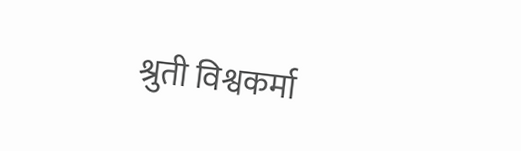श्रुती विश्वकर्मा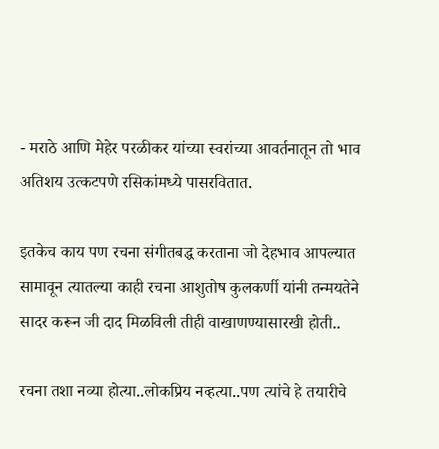- मराठे आणि मेहेर परळीकर यांच्या स्वरांच्या आवर्तनातून तो भाव अतिशय उत्कटपणे रसिकांमध्ये पासरवितात.

इतकेच काय पण रचना संगीतबद्ध करताना जो देहभाव आपल्यात सामावून त्यातल्या काही रचना आशुतोष कुलकर्णी यांनी तन्मयतेने सादर करून जी दाद मिळविली तीही वाखाणण्यासारखी होती..

रचना तशा नव्या होत्या..लोकप्रिय नव्हत्या..पण त्यांचे हे तयारीचे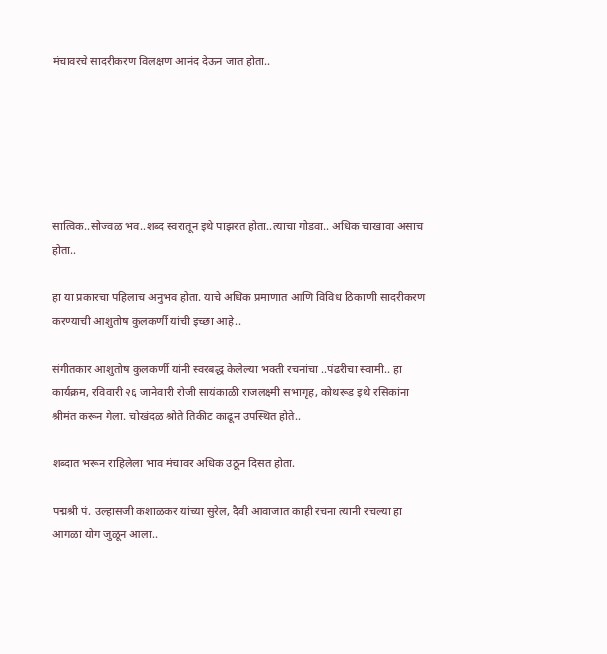मंचावरचे सादरीकरण विलक्षण आनंद देऊन जात होता..






सात्विक..सोज्वळ भव..शब्द स्वरातून इथे पाझरत होता..त्याचा गोडवा.. अधिक चाखावा असाच होता..

हा या प्रकारचा पहिलाच अनुभव होता. याचे अधिक प्रमाणात आणि विविध ठिकाणी सादरीकरण करण्याची आशुतोष कुलकर्णी यांची इच्छा आहे..

संगीतकार आशुतोष कुलकर्णी यांनी स्वरबद्ध केलेल्या भक्ती रचनांचा ..पंढरीचा स्वामी.. हा कार्यक्रम, रविवारी २६ जानेवारी रोजी सायंकाळी राजलक्ष्मी सभागृह, कोथरूड इथे रसिकांना श्रीमंत करून गेला. चोखंदळ श्रोते तिकीट काढून उपस्थित होते..

शब्दात भरून राहिलेला भाव मंचावर अधिक उठून दिसत होता.

पद्मश्री पं. उल्हासजी कशाळकर यांच्या सुरेल, दैवी आवाजात काही रचना त्यानी रचल्या हा आगळा योग जुळून आला..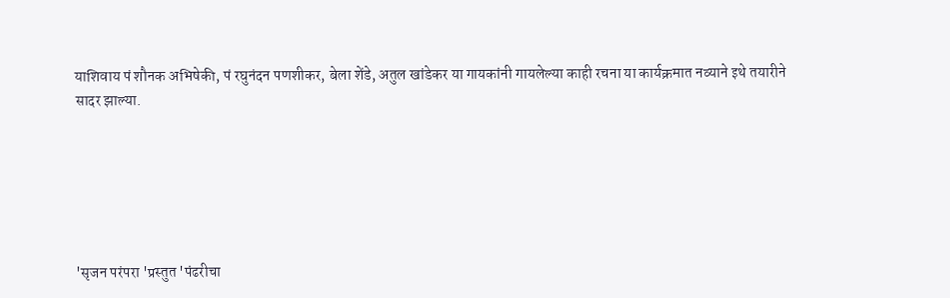याशिवाय पं शौनक अभिषेकी, पं रघुनंदन पणशीकर, बेला शेंडे, अतुल खांडेकर या गायकांनी गायलेल्या काही रचना या कार्यक्रमात नव्याने इथे तयारीने सादर झाल्या.






'सृजन परंपरा 'प्रस्तुत 'पंढरीचा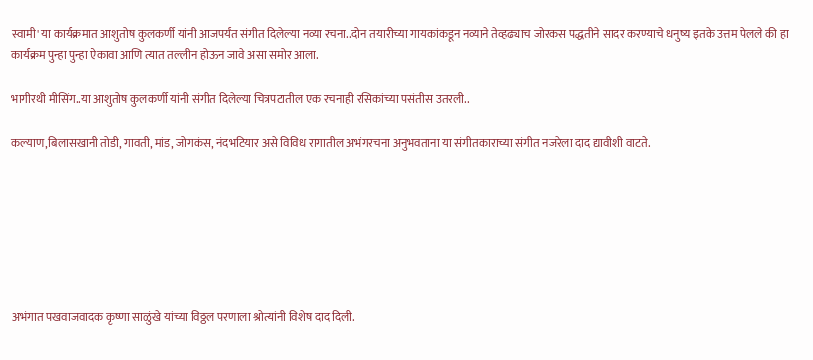स्वामी' या कार्यक्रमात आशुतोष कुलकर्णी यांनी आजपर्यंत संगीत दिलेल्या नव्या रचना..दोन तयारीच्या गायकांकडून नव्याने तेव्हढ्याच जोरकस पद्धतीने सादर करण्याचे धनुष्य इतके उत्तम पेलले की हा कार्यक्रम पुन्हा पुन्हा ऐकावा आणि त्यात तल्लीन होऊन जावे असा समोर आला.

भागीरथी मीसिंग..या आशुतोष कुलकर्णी यांनी संगीत दिलेल्या चित्रपटातील एक रचनाही रसिकांच्या पसंतीस उतरली..

कल्याण,बिलासखानी तोडी, गावती, मांड, जोगकंस, नंदभटियार असे विविध रागातील अभंगरचना अनुभवताना या संगीतकाराच्या संगीत नजरेला दाद द्यावीशी वाटते.







अभंगात पखवाजवादक कृष्णा साळुंखे यांच्या विठ्ठल परणाला श्रोत्यांनी विशेष दाद दिली.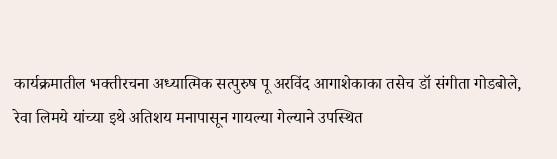कार्यक्रमातील भक्तीरचना अध्यात्मिक सत्पुरुष पू अरविंद आगाशेकाका तसेच डॉ संगीता गोडबोले, रेवा लिमये यांच्या इथे अतिशय मनापासून गायल्या गेल्याने उपस्थित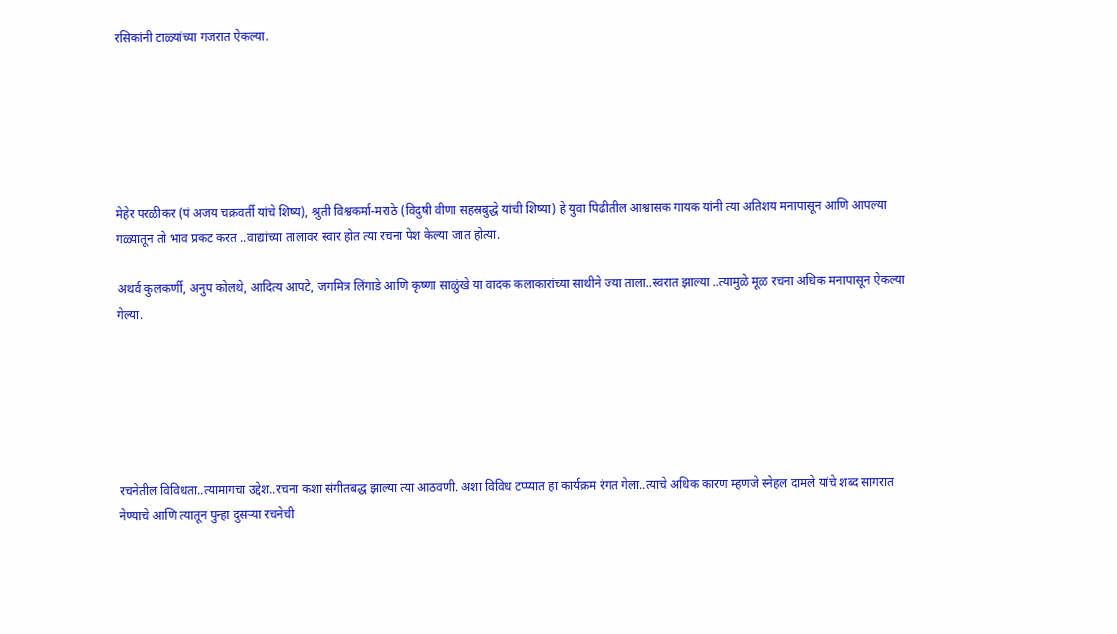रसिकांनी टाळ्यांच्या गजरात ऐकल्या.






मेहेर परळीकर (पं अजय चक्रवर्ती यांचे शिष्य), श्रुती विश्वकर्मा-मराठे (विदुषी वीणा सहस्रबुद्धे यांची शिष्या) हे युवा पिढीतील आश्वासक गायक यांनी त्या अतिशय मनापासून आणि आपल्या गळ्यातून तो भाव प्रकट करत ..वाद्यांच्या तालावर स्वार होत त्या रचना पेश केल्या जात होत्या.

अथर्व कुलकर्णी, अनुप कोलथे, आदित्य आपटे, जगमित्र लिंगाडे आणि कृष्णा साळुंखे या वादक कलाकारांच्या साथीने ज्या ताला..स्वरात झाल्या ..त्यामुळे मूळ रचना अधिक मनापासून ऐकल्या गेल्या.






रचनेतील विविधता..त्यामागचा उद्देश..रचना कशा संगीतबद्ध झाल्या त्या आठवणी. अशा विविध टप्प्यात हा कार्यक्रम रंगत गेला..त्याचे अधिक कारण म्हणजे स्नेहल दामले यांचे शब्द सागरात नेण्याचे आणि त्यातून पुन्हा दुसऱ्या रचनेची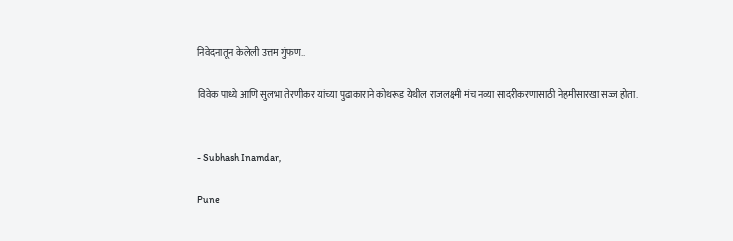निवेदनातून केलेली उत्तम गुंफण..

विवेक पाध्ये आणि सुलभा तेरणीकर यांच्या पुढाकाराने कोथरूड येथील राजलक्ष्मी मंच नव्या सादरीकरणासाठी नेहमीसारखा सज्ज होता.


- Subhash Inamdar,

Pune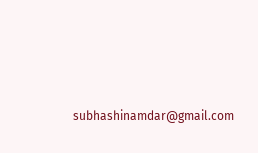subhashinamdar@gmail.com